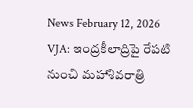News February 12, 2026
VJA: ఇంద్రకీలాద్రిపై రేపటి నుంచి మహాశివరాత్రి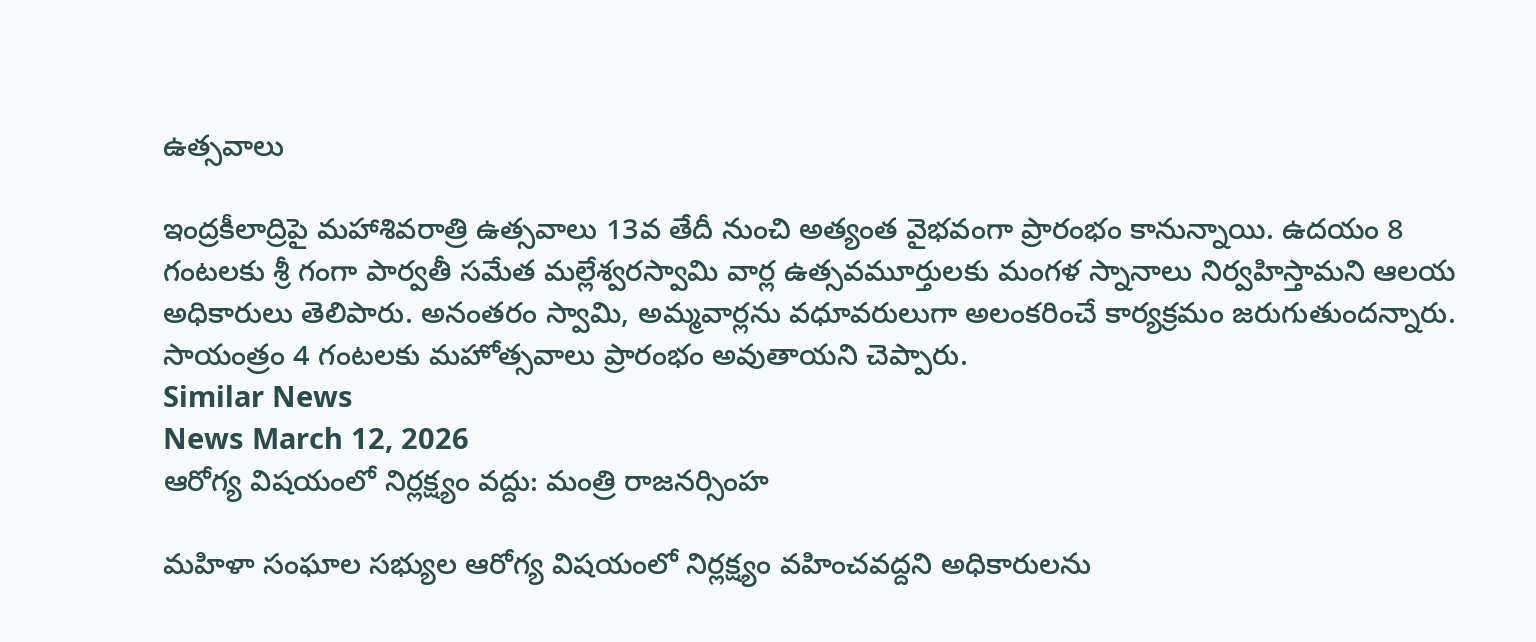ఉత్సవాలు

ఇంద్రకీలాద్రిపై మహాశివరాత్రి ఉత్సవాలు 13వ తేదీ నుంచి అత్యంత వైభవంగా ప్రారంభం కానున్నాయి. ఉదయం 8 గంటలకు శ్రీ గంగా పార్వతీ సమేత మల్లేశ్వరస్వామి వార్ల ఉత్సవమూర్తులకు మంగళ స్నానాలు నిర్వహిస్తామని ఆలయ అధికారులు తెలిపారు. అనంతరం స్వామి, అమ్మవార్లను వధూవరులుగా అలంకరించే కార్యక్రమం జరుగుతుందన్నారు. సాయంత్రం 4 గంటలకు మహోత్సవాలు ప్రారంభం అవుతాయని చెప్పారు.
Similar News
News March 12, 2026
ఆరోగ్య విషయంలో నిర్లక్ష్యం వద్దు: మంత్రి రాజనర్సింహ

మహిళా సంఘాల సభ్యుల ఆరోగ్య విషయంలో నిర్లక్ష్యం వహించవద్దని అధికారులను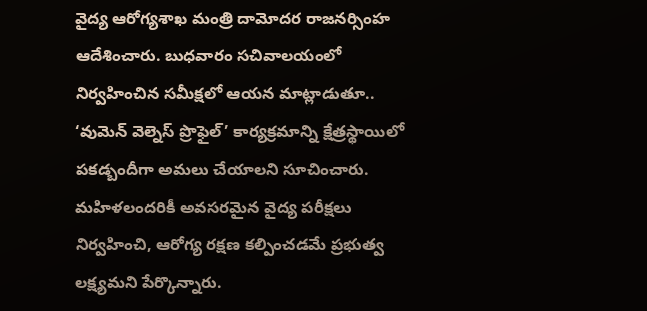వైద్య ఆరోగ్యశాఖ మంత్రి దామోదర రాజనర్సింహ ఆదేశించారు. బుధవారం సచివాలయంలో నిర్వహించిన సమీక్షలో ఆయన మాట్లాడుతూ.. ‘వుమెన్ వెల్నెస్ ప్రొఫైల్’ కార్యక్రమాన్ని క్షేత్రస్థాయిలో పకడ్బందీగా అమలు చేయాలని సూచించారు. మహిళలందరికీ అవసరమైన వైద్య పరీక్షలు నిర్వహించి, ఆరోగ్య రక్షణ కల్పించడమే ప్రభుత్వ లక్ష్యమని పేర్కొన్నారు.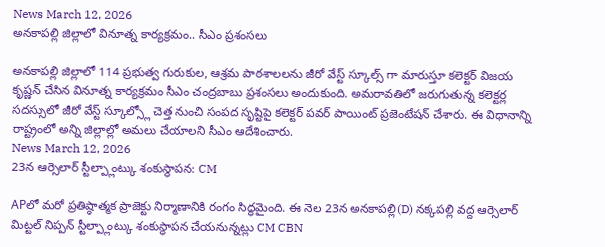News March 12, 2026
అనకాపల్లి జిల్లాలో వినూత్న కార్యక్రమం.. సీఎం ప్రశంసలు

అనకాపల్లి జిల్లాలో 114 ప్రభుత్వ గురుకుల, ఆశ్రమ పాఠశాలలను జీరో వేస్ట్ స్కూల్స్ గా మారుస్తూ కలెక్టర్ విజయ కృష్ణన్ చేసిన వినూత్న కార్యక్రమం సీఎం చంద్రబాబు ప్రశంసలు అందుకుంది. అమరావతిలో జరుగుతున్న కలెక్టర్ల సదస్సులో జీరో వేస్ట్ స్కూల్స్లో చెత్త నుంచి సంపద సృష్టిపై కలెక్టర్ పవర్ పాయింట్ ప్రజెంటేషన్ చేశారు. ఈ విధానాన్ని రాష్ట్రంలో అన్ని జిల్లాల్లో అమలు చేయాలని సీఎం ఆదేశించారు.
News March 12, 2026
23న ఆర్సెలార్ స్టీల్ప్లాంట్కు శంకుస్థాపన: CM

APలో మరో ప్రతిష్ఠాత్మక ప్రాజెక్టు నిర్మాణానికి రంగం సిద్ధమైంది. ఈ నెల 23న అనకాపల్లి(D) నక్కపల్లి వద్ద ఆర్సెలార్ మిట్టల్ నిప్పన్ స్టీల్ప్లాంట్కు శంకుస్థాపన చేయనున్నట్లు CM CBN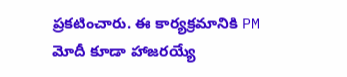ప్రకటించారు. ఈ కార్యక్రమానికి PM మోదీ కూడా హాజరయ్యే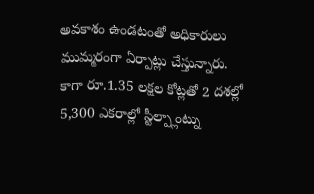అవకాశం ఉండటంతో అధికారులు ముమ్మరంగా ఏర్పాట్లు చేస్తున్నారు. కాగా రూ.1.35 లక్షల కోట్లతో 2 దశల్లో 5,300 ఎకరాల్లో స్టీల్ప్లాంట్ను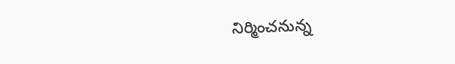నిర్మించనున్న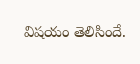విషయం తెలిసిందే.